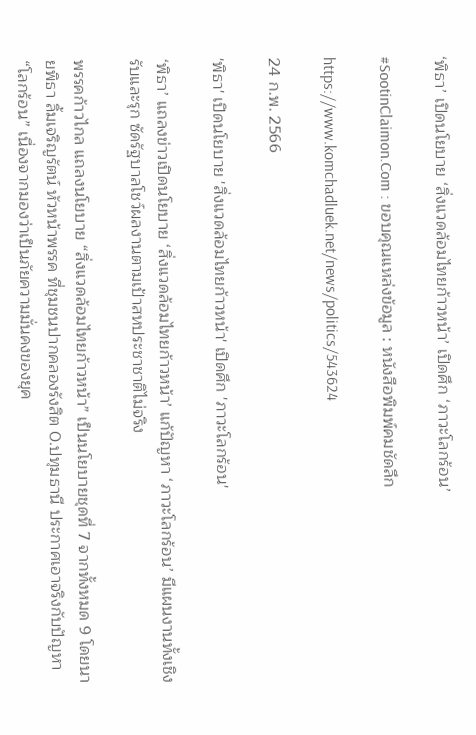‘พิธา’ เปิดนโยบาย ‘สิ่งแวดล้อมไทยก้าวหน้า’ เปิดศึก ‘ภาวะโลกร้อน’

#SootinClaimon.Com : ขอบคุณแหล่งข้อมูล : หนังสือพิมพ์คมชัดลึก

https://www.komchadluek.net/news/politics/543624

24 ก.พ. 2566

'พิธา' เปิดนโยบาย 'สิ่งแวดล้อมไทยก้าวหน้า' เปิดศึก 'ภาวะโลกร้อน'

‘พิธา’ แถลงข่าวเปิดนโยบาย ‘สิ่งแวดล้อมไทยก้าวหน้า’ แก้ปัญหา ‘ภาวะโลกร้อน’ มีแผนงานทั้งเชิงรับและรุก ซัดรัฐบาลโชว์ผลงานตามเป้าสหประชาชาติไม่จริง

พรรคก้าวไกล แถลงนโยบาย “สิ่งแวดล้อมไทยก้าวหน้า” เป็นนโยบายชุดที่ 7 จากทั้งหมด 9 โดยนายพิธา ลิ้มเจริญรัตน์ หัวหน้าพรรค ที่ชุมชนปากคลองรังสิต 0.ปทุมธานี ประกาศเอาจริงกับปัญหา “โลกร้อน” เนื่องจากมองว่าเป็นภัยความมั่นคงของยุค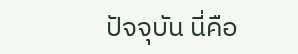ปัจจุบัน นี่คือ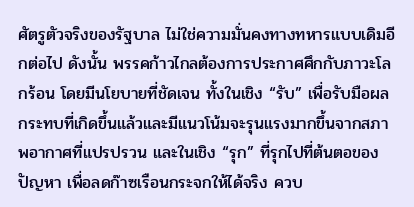ศัตรูตัวจริงของรัฐบาล ไม่ใช่ความมั่นคงทางทหารแบบเดิมอีกต่อไป ดังนั้น พรรคก้าวไกลต้องการประกาศศึกกับภาวะโลกร้อน โดยมีนโยบายที่ชัดเจน ทั้งในเชิง “รับ” เพื่อรับมือผลกระทบที่เกิดขึ้นแล้วและมีแนวโน้มจะรุนแรงมากขึ้นจากสภาพอากาศที่แปรปรวน และในเชิง “รุก” ที่รุกไปที่ต้นตอของปัญหา เพื่อลดก๊าซเรือนกระจกให้ได้จริง ควบ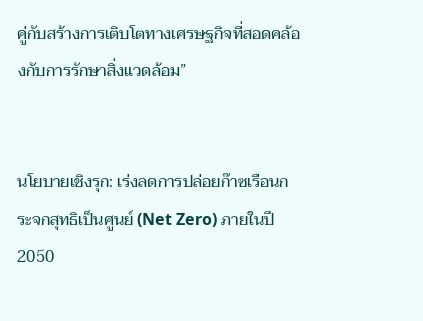คู่กับสร้างการเติบโตทางเศรษฐกิจที่สอดคล้องกับการรักษาสิ่งแวดล้อม”


นโยบายเชิงรุก: เร่งลดการปล่อยก๊าซเรือนกระจกสุทธิเป็นศูนย์ (Net Zero) ภายในปี 2050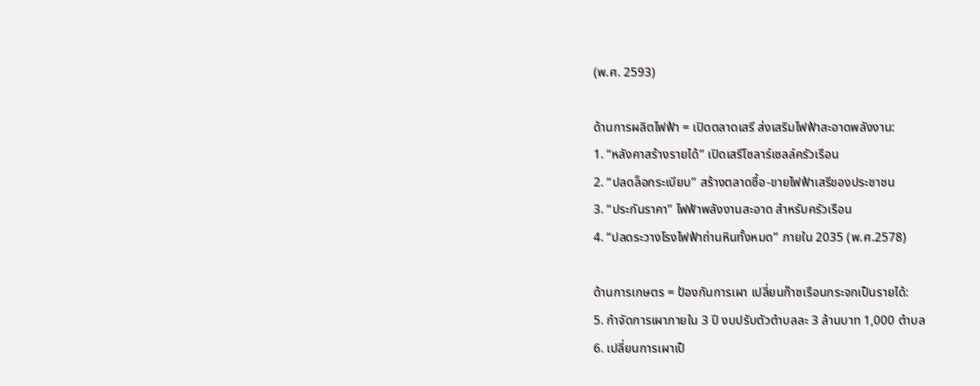(พ.ศ. 2593)

ด้านการผลิตไฟฟ้า = เปิดตลาดเสรี ส่งเสริมไฟฟ้าสะอาดพลังงาน:
1. “หลังคาสร้างรายได้” เปิดเสรีโซลาร์เซลล์ครัวเรือน
2. “ปลดล็อกระเบียบ” สร้างตลาดซื้อ-ขายไฟฟ้าเสรีของประชาชน
3. “ประกันราคา” ไฟฟ้าพลังงานสะอาด สำหรับครัวเรือน
4. “ปลดระวางโรงไฟฟ้าถ่านหินทั้งหมด” ภายใน 2035 (พ.ศ.2578)

ด้านการเกษตร = ป้องกันการเผา เปลี่ยนก๊าซเรือนกระจกเป็นรายได้:
5. กำจัดการเผาภายใน 3 ปี งบปรับตัวตำบลละ 3 ล้านบาท 1,000 ตำบล
6. เปลี่ยนการเผาเป็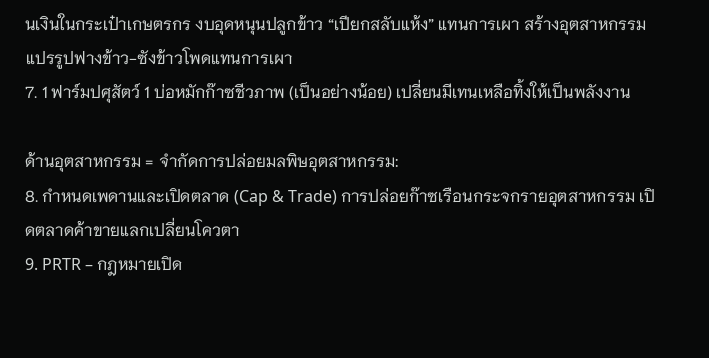นเงินในกระเป๋าเกษตรกร งบอุดหนุนปลูกข้าว “เปียกสลับแห้ง” แทนการเผา สร้างอุตสาหกรรมแปรรูปฟางข้าว-ซังข้าวโพดแทนการเผา
7. 1 ฟาร์มปศุสัตว์ 1 บ่อหมักก๊าซชีวภาพ (เป็นอย่างน้อย) เปลี่ยนมีเทนเหลือทิ้งให้เป็นพลังงาน

ด้านอุตสาหกรรม = จำกัดการปล่อยมลพิษอุตสาหกรรม:
8. กำหนดเพดานและเปิดตลาด (Cap & Trade) การปล่อยก๊าซเรือนกระจกรายอุตสาหกรรม เปิดตลาดค้าขายแลกเปลี่ยนโควตา
9. PRTR – กฎหมายเปิด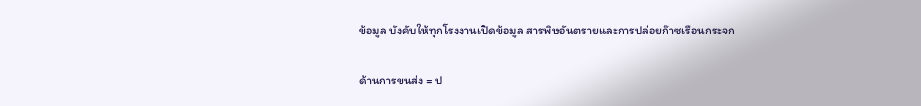ข้อมูล บังคับให้ทุกโรงงานเปิดข้อมูล สารพิษอันตรายและการปล่อยก๊าซเรือนกระจก

ด้านการขนส่ง = ป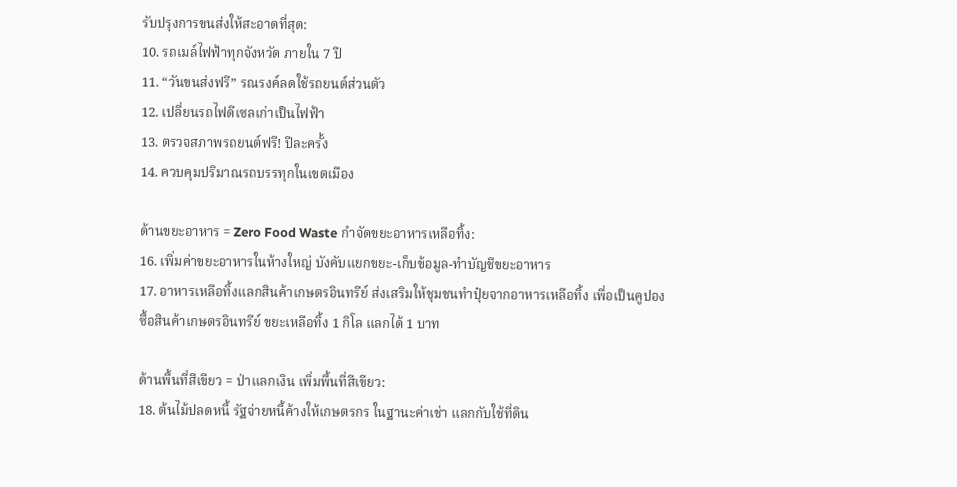รับปรุงการขนส่งให้สะอาดที่สุด:
10. รถเมล์ไฟฟ้าทุกจังหวัด ภายใน 7 ปี
11. “วันขนส่งฟรี” รณรงค์ลดใช้รถยนต์ส่วนตัว
12. เปลี่ยนรถไฟดีเซลเก่าเป็นไฟฟ้า
13. ตรวจสภาพรถยนต์ฟรี! ปีละครั้ง
14. ควบคุมปริมาณรถบรรทุกในเขตเมือง

ด้านขยะอาหาร = Zero Food Waste กำจัดขยะอาหารเหลือทิ้ง:
16. เพิ่มค่าขยะอาหารในห้างใหญ่ บังคับแยกขยะ-เก็บข้อมูล-ทำบัญชีขยะอาหาร
17. อาหารเหลือทิ้งแลกสินค้าเกษตรอินทรีย์ ส่งเสริมให้ชุมชนทำปุ๋ยจากอาหารเหลือทิ้ง เพื่อเป็นคูปองซื้อสินค้าเกษตรอินทรีย์ ขยะเหลือทิ้ง 1 กิโล แลกได้ 1 บาท

ด้านพื้นที่สีเขียว = ป่าแลกเงิน เพิ่มพื้นที่สีเขียว:
18. ต้นไม้ปลดหนี้ รัฐจ่ายหนี้ค้างให้เกษตรกร ในฐานะค่าเช่า แลกกับใช้ที่ดิน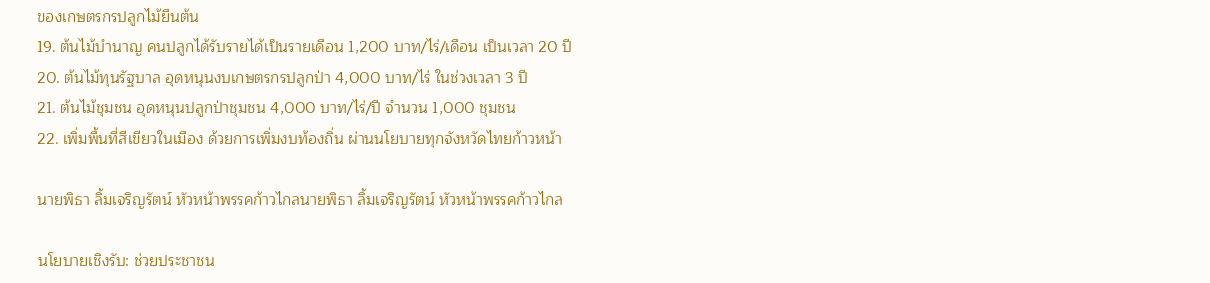ของเกษตรกรปลูกไม้ยืนต้น
19. ต้นไม้บำนาญ คนปลูกได้รับรายได้เป็นรายเดือน 1,200 บาท/ไร่/เดือน เป็นเวลา 20 ปี
20. ต้นไม้ทุนรัฐบาล อุดหนุนงบเกษตรกรปลูกป่า 4,000 บาท/ไร่ ในช่วงเวลา 3 ปี
21. ต้นไม้ชุมชน อุดหนุนปลูกป่าชุมชน 4,000 บาท/ไร่/ปี จำนวน 1,000 ชุมชน
22. เพิ่มพื้นที่สีเขียวในเมือง ด้วยการเพิ่มงบท้องถิ่น ผ่านนโยบายทุกจังหวัดไทยก้าวหน้า

นายพิธา ลิ้มเจริญรัตน์ หัวหน้าพรรคก้าวไกลนายพิธา ลิ้มเจริญรัตน์ หัวหน้าพรรคก้าวไกล

นโยบายเชิงรับ: ช่วยประชาชน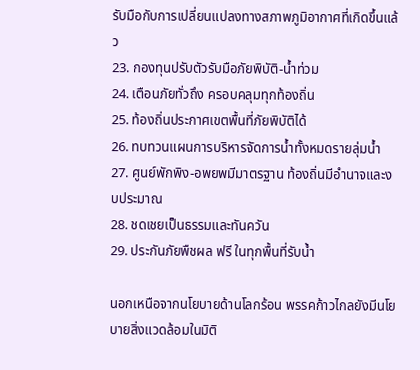รับมือกับการเปลี่ยนแปลงทางสภาพภูมิอากาศที่เกิดขึ้นแล้ว
23. กองทุนปรับตัวรับมือภัยพิบัติ-น้ำท่วม
24. เตือนภัยทั่วถึง ครอบคลุมทุกท้องถิ่น
25. ท้องถิ่นประกาศเขตพื้นที่ภัยพิบัติได้
26. ทบทวนแผนการบริหารจัดการน้ำทั้งหมดรายลุ่มน้ำ
27. ศูนย์พักพิง-อพยพมีมาตรฐาน ท้องถิ่นมีอำนาจและงบประมาณ
28. ชดเชยเป็นธรรมและทันควัน
29. ประกันภัยพืชผล ฟรี ในทุกพื้นที่รับน้ำ

นอกเหนือจากนโยบายด้านโลกร้อน พรรคก้าวไกลยังมีนโยบายสิ่งแวดล้อมในมิติ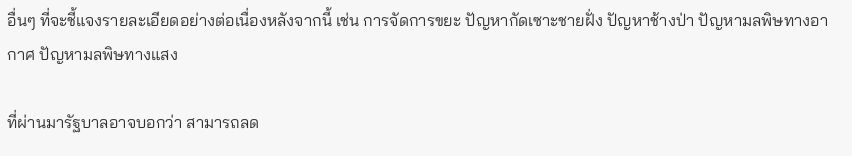อื่นๆ ที่จะชี้แจงรายละเอียดอย่างต่อเนื่องหลังจากนี้ เช่น การจัดการขยะ ปัญหากัดเซาะชายฝั่ง ปัญหาช้างป่า ปัญหามลพิษทางอากาศ ปัญหามลพิษทางแสง

ที่ผ่านมารัฐบาลอาจบอกว่า สามารถลด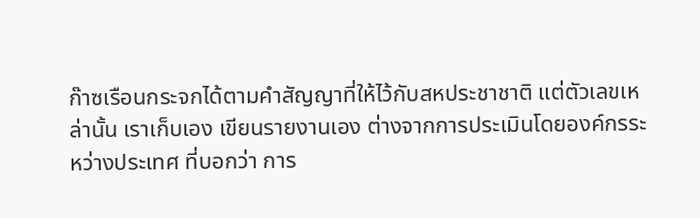ก๊าซเรือนกระจกได้ตามคำสัญญาที่ให้ไว้กับสหประชาชาติ แต่ตัวเลขเหล่านั้น เราเก็บเอง เขียนรายงานเอง ต่างจากการประเมินโดยองค์กรระหว่างประเทศ ที่บอกว่า การ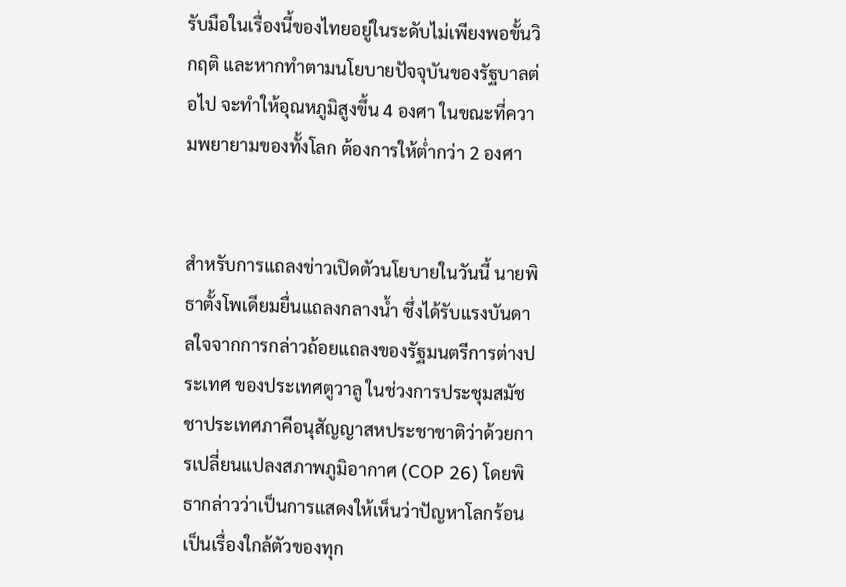รับมือในเรื่องนี้ของไทยอยู่ในระดับไม่เพียงพอขั้นวิกฤติ และหากทำตามนโยบายปัจจุบันของรัฐบาลต่อไป จะทำให้อุณหภูมิสูงขึ้น 4 องศา ในขณะที่ความพยายามของทั้งโลก ต้องการให้ต่ำกว่า 2 องศา


สำหรับการแถลงข่าวเปิดตัวนโยบายในวันนี้ นายพิธาตั้งโพเดียมยื่นแถลงกลางน้ำ ซึ่งได้รับแรงบันดาลใจจากการกล่าวถ้อยแถลงของรัฐมนตรีการต่างประเทศ ของประเทศตูวาลู ในช่วงการประชุมสมัชชาประเทศภาคีอนุสัญญาสหประชาชาติว่าด้วยการเปลี่ยนแปลงสภาพภูมิอากาศ (COP 26) โดยพิธากล่าวว่าเป็นการแสดงให้เห็นว่าปัญหาโลกร้อนเป็นเรื่องใกล้ตัวของทุก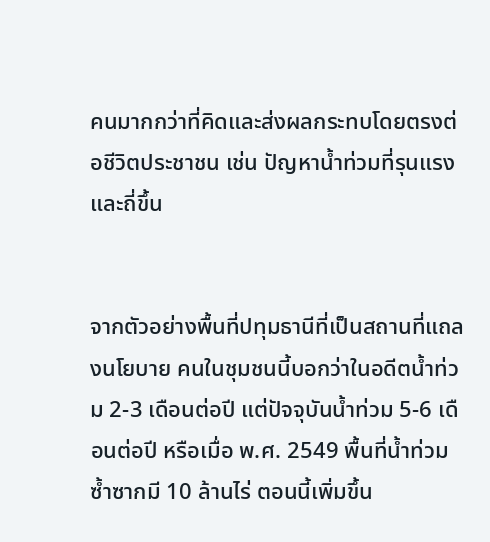คนมากกว่าที่คิดและส่งผลกระทบโดยตรงต่อชีวิตประชาชน เช่น ปัญหาน้ำท่วมที่รุนแรงและถี่ขึ้น


จากตัวอย่างพื้นที่ปทุมธานีที่เป็นสถานที่แถลงนโยบาย คนในชุมชนนี้บอกว่าในอดีตน้ำท่วม 2-3 เดือนต่อปี แต่ปัจจุบันน้ำท่วม 5-6 เดือนต่อปี หรือเมื่อ พ.ศ. 2549 พื้นที่น้ำท่วมซ้ำซากมี 10 ล้านไร่ ตอนนี้เพิ่มขึ้น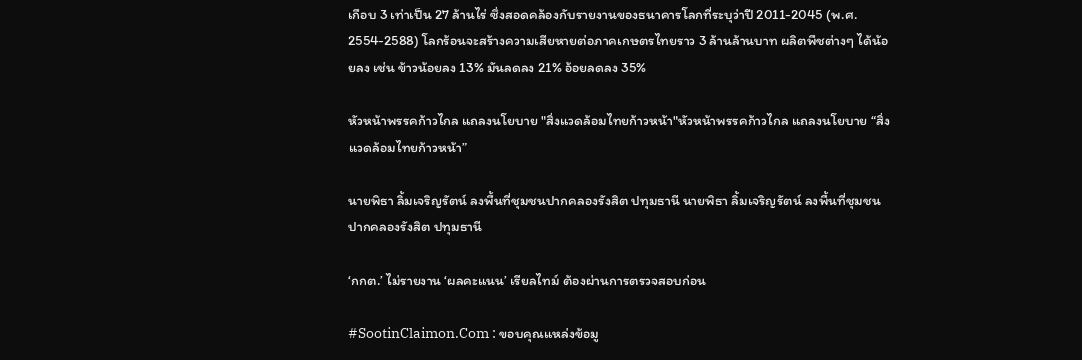เกือบ 3 เท่าเป็น 27 ล้านไร่ ซึ่งสอดคล้องกับรายงานของธนาคารโลกที่ระบุว่าปี 2011-2045 (พ.ศ. 2554-2588) โลกร้อนจะสร้างความเสียหายต่อภาคเกษตรไทยราว 3 ล้านล้านบาท ผลิตพืชต่างๆ ได้น้อยลง เช่น ข้าวน้อยลง 13% มันลดลง 21% อ้อยลดลง 35%

หัวหน้าพรรคก้าวไกล แถลงนโยบาย "สิ่งแวดล้อมไทยก้าวหน้า"หัวหน้าพรรคก้าวไกล แถลงนโยบาย “สิ่งแวดล้อมไทยก้าวหน้า”

นายพิธา ลิ้มเจริญรัตน์ ลงพื้นที่ชุมชนปากคลองรังสิต ปทุมธานี นายพิธา ลิ้มเจริญรัตน์ ลงพื้นที่ชุมชนปากคลองรังสิต ปทุมธานี

‘กกต.’ ไม่รายงาน ‘ผลคะแนน’ เรียลไทม์ ต้องผ่านการตรวจสอบก่อน

#SootinClaimon.Com : ขอบคุณแหล่งข้อมู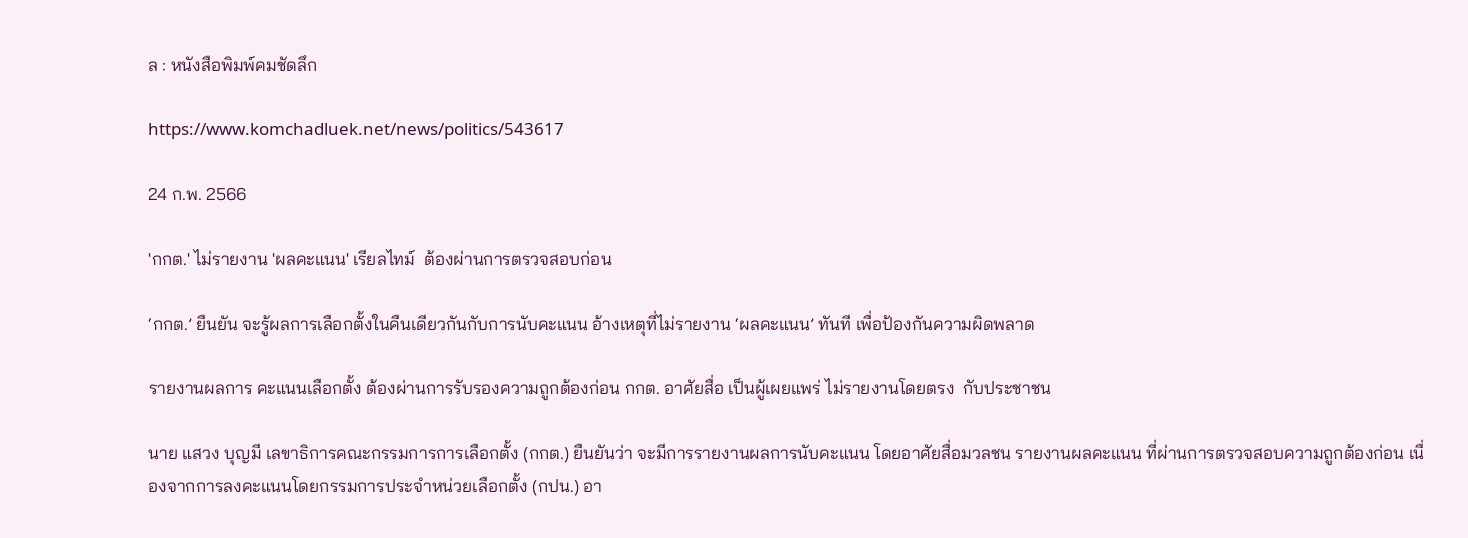ล : หนังสือพิมพ์คมชัดลึก

https://www.komchadluek.net/news/politics/543617

24 ก.พ. 2566

'กกต.' ไม่รายงาน 'ผลคะแนน' เรียลไทม์  ต้องผ่านการตรวจสอบก่อน

‘กกต.’ ยืนยัน จะรู้ผลการเลือกตั้งในคืนเดียวกันกับการนับคะแนน อ้างเหตุที่ไม่รายงาน ‘ผลคะแนน’ ทันที เพื่อป้องกันความผิดพลาด

รายงานผลการ คะแนนเลือกตั้ง ต้องผ่านการรับรองความถูกต้องก่อน กกต. อาศัยสื่อ เป็นผู้เผยแพร่ ไม่รายงานโดยตรง  กับประชาชน

นาย แสวง บุญมี เลขาธิการคณะกรรมการการเลือกตั้ง (กกต.) ยืนยันว่า จะมีการรายงานผลการนับคะแนน โดยอาศัยสื่อมวลชน รายงานผลคะแนน ที่ผ่านการตรวจสอบความถูกต้องก่อน เนื่องจากการลงคะแนนโดยกรรมการประจำหน่วยเลือกตั้ง (กปน.) อา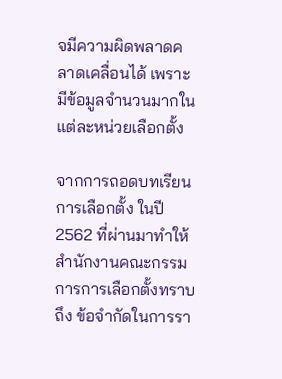จมีความผิดพลาดคลาดเคลื่อนได้ เพราะมีข้อมูลจำนวนมากในแต่ละหน่วยเลือกตั้ง

จากการถอดบทเรียนการเลือกตั้ง ในปี 2562 ที่ผ่านมาทำให้สำนักงานคณะกรรมการการเลือกตั้งทราบถึง ข้อจำกัดในการรา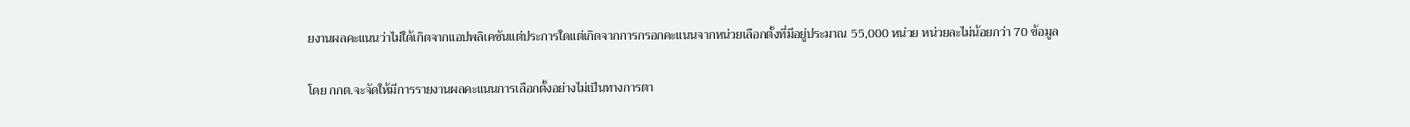ยงานผลคะแนนว่าไม่ใด้เกิดจากแอปพลิเคชันแต่ประการใดแต่เกิดจากการกรอกคะแนนจากหน่วยเลือกตั้งที่มีอยู่ประมาณ 55,000 หน่วย หน่วยละไม่น้อยกว่า 70 ข้อมูล

โดย กกต.จะจัดให้มีการรายงานผลคะแนนการเลือกตั้งอย่างไม่เป็นทางการตา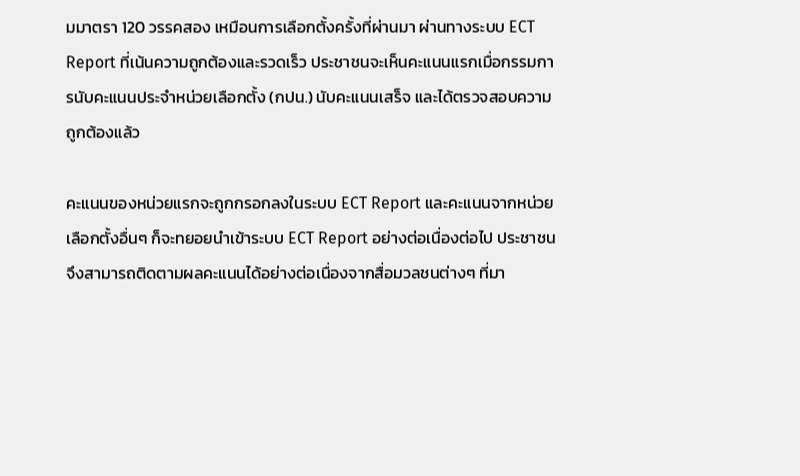มมาตรา 120 วรรคสอง เหมือนการเลือกตั้งครั้งที่ผ่านมา ผ่านทางระบบ ECT Report ที่เน้นความถูกต้องและรวดเร็ว ประชาชนจะเห็นคะแนนแรกเมื่อกรรมการนับคะแนนประจำหน่วยเลือกตั้ง (กปน.) นับคะแนนเสร็จ และได้ตรวจสอบความถูกต้องแล้ว

คะแนนของหน่วยแรกจะถูกกรอกลงในระบบ ECT Report และคะแนนจากหน่วยเลือกตั้งอื่นๆ ก็จะทยอยนำเข้าระบบ ECT Report อย่างต่อเนื่องต่อไป ประชาชนจึงสามารถติดตามผลคะแนนได้อย่างต่อเนื่องจากสื่อมวลชนต่างๆ ที่มา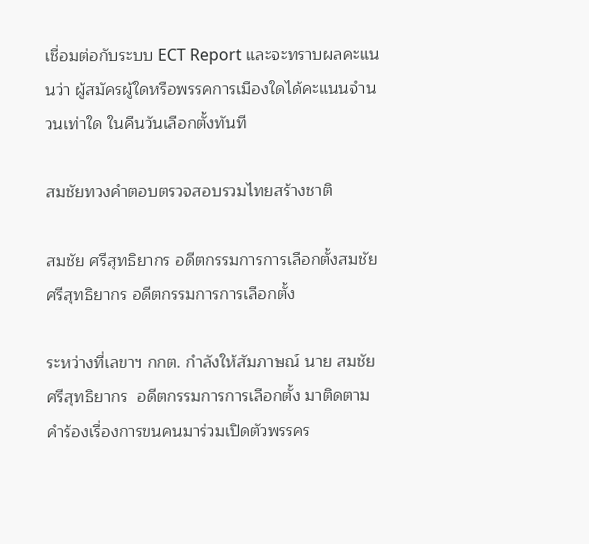เชื่อมต่อกับระบบ ECT Report และจะทราบผลคะแนนว่า ผู้สมัครผู้ใดหรือพรรคการเมืองใดได้คะแนนจำนวนเท่าใด ในคืนวันเลือกตั้งทันที

สมชัยทวงคำตอบตรวจสอบรวมไทยสร้างชาติ

สมชัย ศรีสุทธิยากร อดีตกรรมการการเลือกตั้งสมชัย ศรีสุทธิยากร อดีตกรรมการการเลือกตั้ง

ระหว่างที่เลขาฯ กกต. กำลังให้สัมภาษณ์ นาย สมชัย ศรีสุทธิยากร  อดีตกรรมการการเลือกตั้ง มาติดตามคำร้องเรื่องการขนคนมาร่วมเปิดตัวพรรคร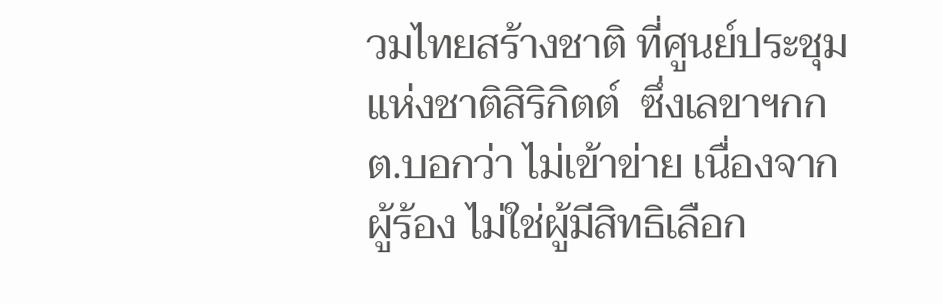วมไทยสร้างชาติ ที่ศูนย์ประชุมแห่งชาติสิริกิตต์  ซึ่งเลขาฯกกต.บอกว่า ไม่เข้าข่าย เนื่องจากผู้ร้อง ไม่ใช่ผู้มีสิทธิเลือก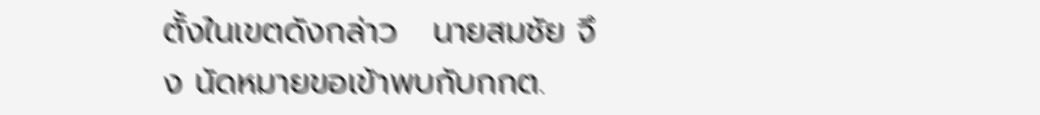ตั้งในเขตดังกล่าว   นายสมชัย จึง นัดหมายขอเข้าพบกับกกต.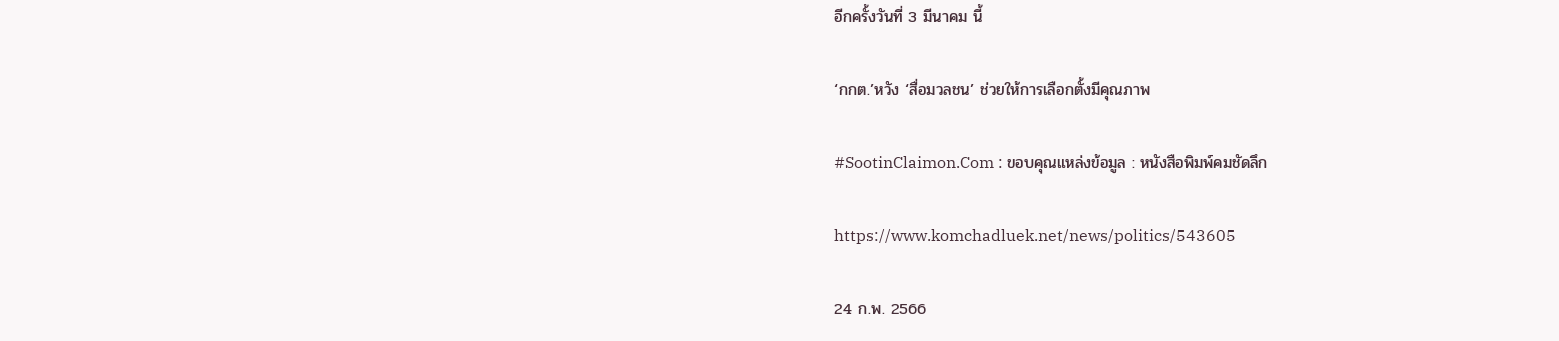อีกครั้งวันที่ 3 มีนาคม นี้

‘กกต.’หวัง ‘สื่อมวลชน’ ช่วยให้การเลือกตั้งมีคุณภาพ

#SootinClaimon.Com : ขอบคุณแหล่งข้อมูล : หนังสือพิมพ์คมชัดลึก

https://www.komchadluek.net/news/politics/543605

24 ก.พ. 2566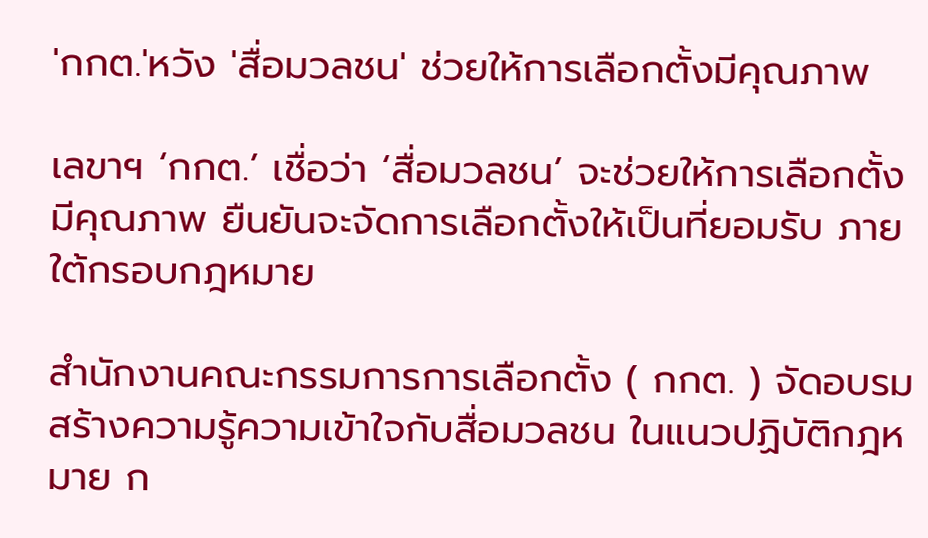'กกต.'หวัง 'สื่อมวลชน' ช่วยให้การเลือกตั้งมีคุณภาพ

เลขาฯ ‘กกต.’ เชื่อว่า ‘สื่อมวลชน’ จะช่วยให้การเลือกตั้งมีคุณภาพ ยืนยันจะจัดการเลือกตั้งให้เป็นที่ยอมรับ ภายใต้กรอบกฎหมาย

สำนักงานคณะกรรมการการเลือกตั้ง ( กกต. ) จัดอบรม สร้างความรู้ความเข้าใจกับสื่อมวลชน ในแนวปฏิบัติกฎหมาย ก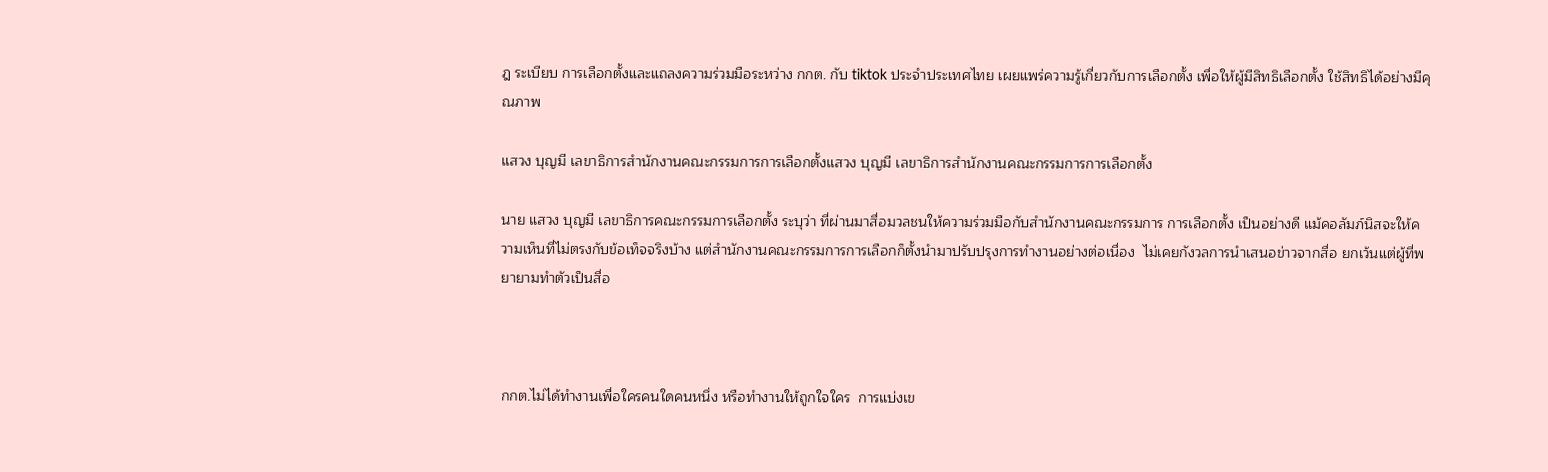ฎ ระเบียบ การเลือกตั้งและแถลงความร่วมมือระหว่าง กกต. กับ tiktok ประจำประเทศไทย เผยแพร่ความรู้เกี่ยวกับการเลือกตั้ง เพื่อให้ผู้มีสิทธิเลือกตั้ง ใช้สิทธิได้อย่างมีคุณภาพ

แสวง บุญมี เลขาธิการสำนักงานคณะกรรมการการเลือกตั้งแสวง บุญมี เลขาธิการสำนักงานคณะกรรมการการเลือกตั้ง

นาย แสวง บุญมี เลขาธิการคณะกรรมการเลือกตั้ง ระบุว่า ที่ผ่านมาสื่อมวลชนให้ความร่วมมือกับสำนักงานคณะกรรมการ การเลือกตั้ง เป็นอย่างดี แม้คอลัมภ์นิสจะให้ความเห็นที่ไม่ตรงกับข้อเท็จจริงบ้าง แต่สำนักงานคณะกรรมการการเลือกก็ตั้งนำมาปรับปรุงการทำงานอย่างต่อเนื่อง  ไม่เคยกังวลการนำเสนอข่าวจากสื่อ ยกเว้นแต่ผู้ที่พยายามทำตัวเป็นสื่อ



กกต.ไม่ได้ทำงานเพื่อใครคนใดคนหนึ่ง หรือทำงานให้ถูกใจใคร  การแบ่งเข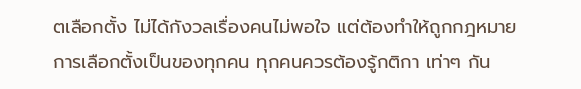ตเลือกตั้ง ไม่ได้กังวลเรื่องคนไม่พอใจ แต่ต้องทำให้ถูกกฎหมาย  การเลือกตั้งเป็นของทุกคน ทุกคนควรต้องรู้กติกา เท่าๆ กัน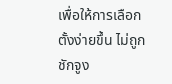เพื่อให้การเลือกตั้งง่ายขึ้น ไม่ถูกชักจูง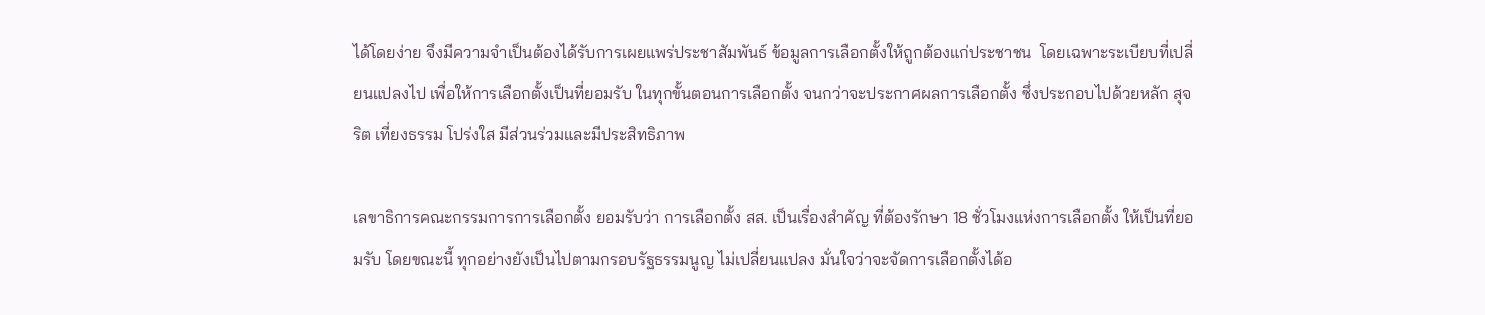ได้โดยง่าย จึงมีความจำเป็นต้องได้รับการเผยแพร่ประชาสัมพันธ์ ข้อมูลการเลือกตั้งให้ถูกต้องแก่ประชาชน  โดยเฉพาะระเบียบที่เปลี่ยนแปลงไป เพื่อให้การเลือกตั้งเป็นที่ยอมรับ ในทุกขั้นตอนการเลือกตั้ง จนกว่าจะประกาศผลการเลือกตั้ง ซึ่งประกอบไปด้วยหลัก สุจริต เที่ยงธรรม โปร่งใส มีส่วนร่วมและมีประสิทธิภาพ

เลขาธิการคณะกรรมการการเลือกตั้ง ยอมรับว่า การเลือกตั้ง สส. เป็นเรื่องสำคัญ ที่ต้องรักษา 18 ชั่วโมงแห่งการเลือกตั้ง ให้เป็นที่ยอมรับ โดยขณะนี้ ทุกอย่างยังเป็นไปตามกรอบรัฐธรรมนูญ ไม่เปลี่ยนแปลง มั่นใจว่าจะจัดการเลือกตั้งได้อ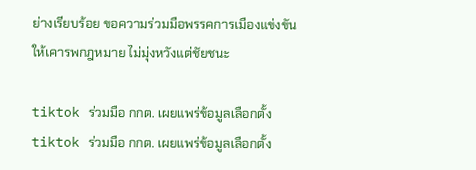ย่างเรียบร้อย ขอความร่วมมือพรรคการเมืองแข่งขัน ให้เคารพกฎหมาย ไม่มุ่งหวังแต่ชัยชนะ

tiktok ร่วมมือ กกต. เผยแพร่ข้อมูลเลือกตั้งtiktok ร่วมมือ กกต. เผยแพร่ข้อมูลเลือกตั้ง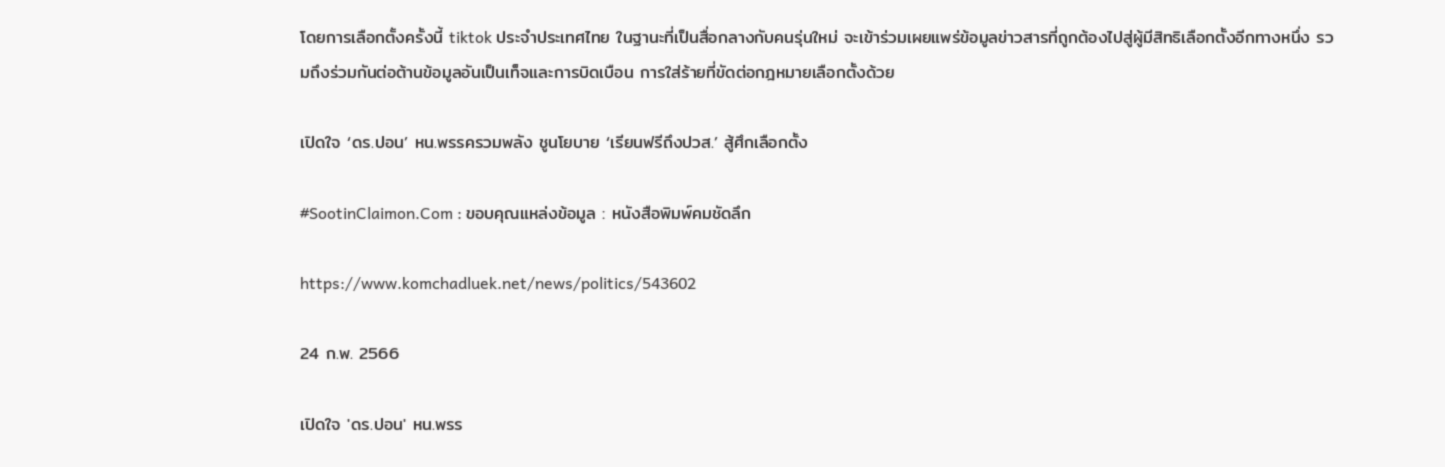โดยการเลือกตั้งครั้งนี้ tiktok ประจำประเทศไทย ในฐานะที่เป็นสื่อกลางกับคนรุ่นใหม่ จะเข้าร่วมเผยแพร่ข้อมูลข่าวสารที่ถูกต้องไปสู่ผู้มีสิทธิเลือกตั้งอีกทางหนึ่ง รวมถึงร่วมกันต่อต้านข้อมูลอันเป็นเท็จและการบิดเบือน การใส่ร้ายที่ขัดต่อกฎหมายเลือกตั้งด้วย

เปิดใจ ‘ดร.ปอน’ หน.พรรครวมพลัง ชูนโยบาย ‘เรียนฟรีถึงปวส.’ สู้ศึกเลือกตั้ง

#SootinClaimon.Com : ขอบคุณแหล่งข้อมูล : หนังสือพิมพ์คมชัดลึก

https://www.komchadluek.net/news/politics/543602

24 ก.พ. 2566

เปิดใจ 'ดร.ปอน' หน.พรร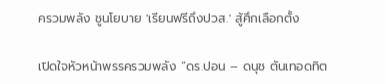ครวมพลัง ชูนโยบาย 'เรียนฟรีถึงปวส.' สู้ศึกเลือกตั้ง

เปิดใจหัวหน้าพรรครวมพลัง “ดร.ปอน – ดนุช ตันเทอดทิต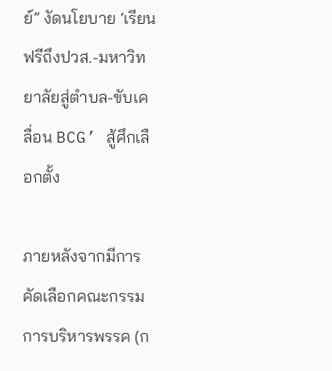ย์” งัดนโยบาย ‘เรียนฟรีถึงปวส.-มหาวิทยาลัยสู่ตำบล-ขับเคลื่อน BCG’ สู้ศึกเลือกตั้ง

ภายหลังจากมีการคัดเลือกคณะกรรมการบริหารพรรค (ก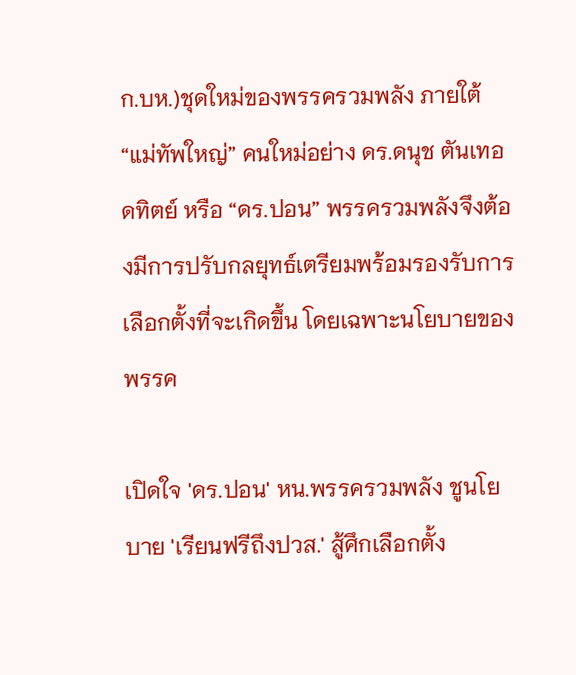ก.บห.)ชุดใหม่ของพรรครวมพลัง ภายใต้ “แม่ทัพใหญ่” คนใหม่อย่าง ดร.ดนุช ตันเทอดทิตย์ หรือ “ดร.ปอน” พรรครวมพลังจึงต้องมีการปรับกลยุทธ์เตรียมพร้อมรองรับการเลือกตั้งที่จะเกิดขึ้น โดยเฉพาะนโยบายของพรรค

เปิดใจ 'ดร.ปอน' หน.พรรครวมพลัง ชูนโยบาย 'เรียนฟรีถึงปวส.' สู้ศึกเลือกตั้ง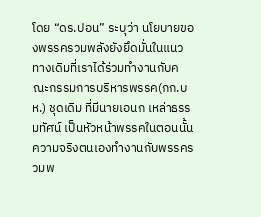โดย “ดร.ปอน” ระบุว่า นโยบายของพรรครวมพลังยังยึดมั่นในแนวทางเดิมที่เราได้ร่วมทำงานกับคณะกรรมการบริหารพรรค(กก.บห.) ชุดเดิม ที่มีนายเอนก เหล่าธรรมทัศน์ เป็นหัวหน้าพรรคในตอนนั้น ความจริงตนเองทำงานกับพรรครวมพ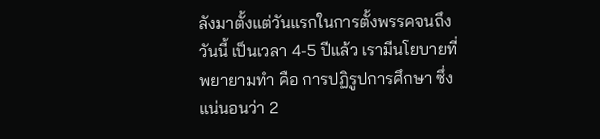ลังมาตั้งแต่วันแรกในการตั้งพรรคจนถึงวันนี้ เป็นเวลา 4-5 ปีแล้ว เรามีนโยบายที่พยายามทำ คือ การปฏิรูปการศึกษา ซึ่งแน่นอนว่า 2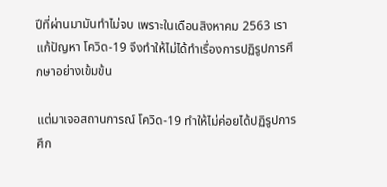ปีที่ผ่านมามันทำไม่จบ เพราะในเดือนสิงหาคม 2563 เราแก้ปัญหา โควิด-19 จึงทำให้ไม่ได้ทำเรื่องการปฏิรูปการศึกษาอย่างเข้มข้น

แต่มาเจอสถานการณ์ โควิด-19 ทำให้ไม่ค่อยได้ปฏิรูปการศึก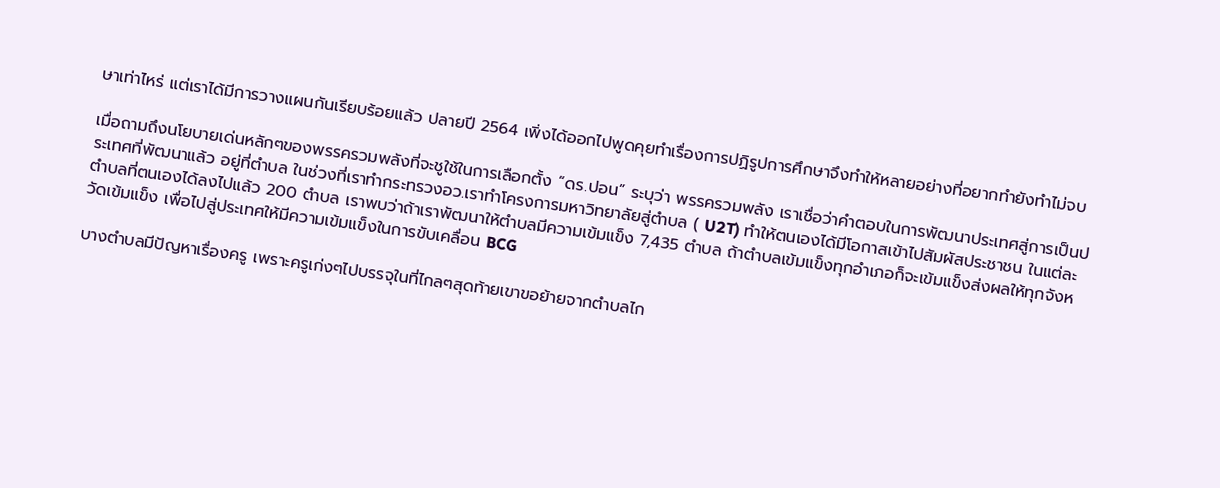ษาเท่าไหร่ แต่เราได้มีการวางแผนกันเรียบร้อยแล้ว ปลายปี 2564 เพิ่งได้ออกไปพูดคุยทำเรื่องการปฏิรูปการศึกษาจึงทำให้หลายอย่างที่อยากทำยังทำไม่จบ

เมื่อถามถึงนโยบายเด่นหลักๆของพรรครวมพลังที่จะชูใช้ในการเลือกตั้ง “ดร.ปอน” ระบุว่า พรรครวมพลัง เราเชื่อว่าคำตอบในการพัฒนาประเทศสู่การเป็นประเทศที่พัฒนาแล้ว อยู่ที่ตำบล ในช่วงที่เราทำกระทรวงอว.เราทำโครงการมหาวิทยาลัยสู่ตำบล ( U2T) ทำให้ตนเองได้มีโอกาสเข้าไปสัมผัสประชาชน ในแต่ละตำบลที่ตนเองได้ลงไปแล้ว 200 ตำบล เราพบว่าถ้าเราพัฒนาให้ตำบลมีความเข้มแข็ง 7,435 ตำบล ถ้าตำบลเข้มแข็งทุกอำเภอก็จะเข้มแข็งส่งผลให้ทุกจังหวัดเข้มแข็ง เพื่อไปสู่ประเทศให้มีความเข้มแข็งในการขับเคลื่อน BCG

บางตำบลมีปัญหาเรื่องครู เพราะครูเก่งๆไปบรรจุในที่ไกลๆสุดท้ายเขาขอย้ายจากตำบลไก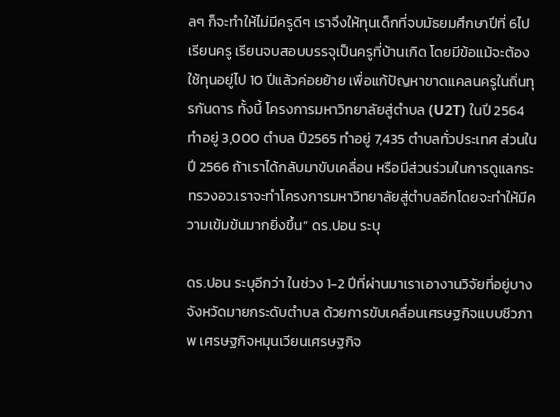ลๆ ก็จะทำให้ไม่มีครูดีๆ เราจึงให้ทุนเด็กที่จบมัธยมศึกษาปีที่ 6ไปเรียนครู เรียนจบสอบบรรจุเป็นครูที่บ้านเกิด โดยมีข้อแม้จะต้องใช้ทุนอยู่ไป 10 ปีแล้วค่อยย้าย เพื่อแก้ปัญหาขาดแคลนครูในถิ่นทุรกันดาร ทั้งนี้ โครงการมหาวิทยาลัยสู่ตำบล (U2T) ในปี 2564 ทำอยู่ 3,000 ตำบล ปี2565 ทำอยู่ 7,435 ตำบลทั่วประเทศ ส่วนในปี 2566 ถ้าเราได้กลับมาขับเคลื่อน หรือมีส่วนร่วมในการดูแลกระทรวงอว.เราจะทำโครงการมหาวิทยาลัยสู่ตำบลอีกโดยจะทำให้มีความเข้มข้นมากยิ่งขึ้น” ดร.ปอน ระบุ

ดร.ปอน ระบุอีกว่า ในช่วง 1-2 ปีที่ผ่านมาเราเอางานวิจัยที่อยู่บางจังหวัดมายกระดับตำบล ด้วยการขับเคลื่อนเศรษฐกิจแบบชีวภาพ เศรษฐกิจหมุนเวียนเศรษฐกิจ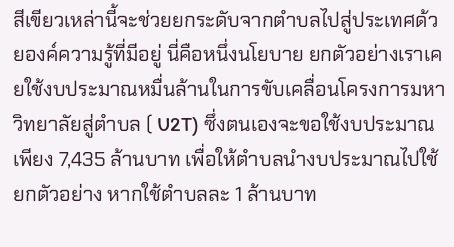สีเขียวเหล่านี้จะช่วยยกระดับจากตำบลไปสู่ประเทศด้วยองค์ความรู้ที่มีอยู่ นี่คือหนึ่งนโยบาย ยกตัวอย่างเราเคยใช้งบประมาณหมื่นล้านในการขับเคลื่อนโครงการมหาวิทยาลัยสู่ตำบล ( U2T) ซึ่งตนเองจะขอใช้งบประมาณเพียง 7,435 ล้านบาท เพื่อให้ตำบลนำงบประมาณไปใช้ ยกตัวอย่าง หากใช้ตำบลละ 1 ล้านบาท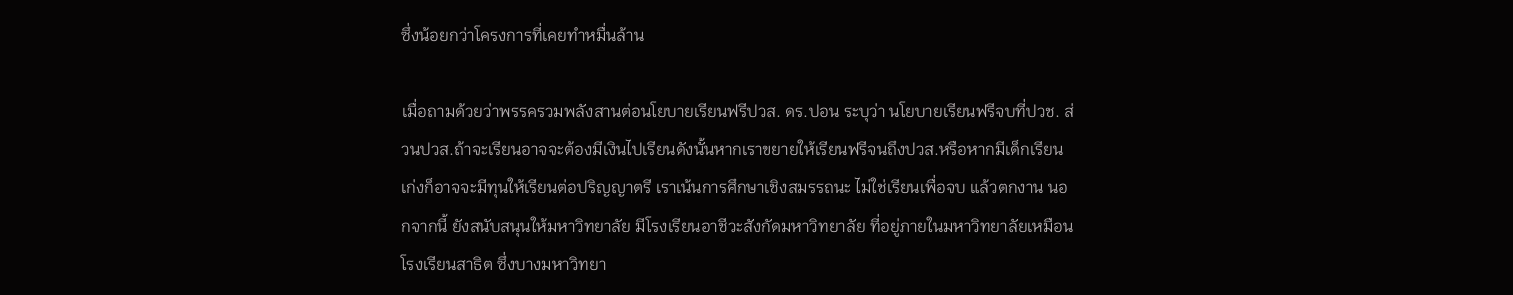ซึ่งน้อยกว่าโครงการที่เคยทำหมื่นล้าน

เมื่อถามด้วยว่าพรรครวมพลังสานต่อนโยบายเรียนฟรีปวส. ดร.ปอน ระบุว่า นโยบายเรียนฟรีจบที่ปวช. ส่วนปวส.ถ้าจะเรียนอาจจะต้องมีเงินไปเรียนดังนั้นหากเราขยายให้เรียนฟรีจนถึงปวส.หรือหากมีเด็กเรียนเก่งก็อาจจะมีทุนให้เรียนต่อปริญญาตรี เราเน้นการศึกษาเชิงสมรรถนะ ไม่ใช่เรียนเพื่อจบ แล้วตกงาน นอกจากนี้ ยังสนับสนุนให้มหาวิทยาลัย มีโรงเรียนอาชีวะสังกัดมหาวิทยาลัย ที่อยู่ภายในมหาวิทยาลัยเหมือนโรงเรียนสาธิต ซึ่งบางมหาวิทยา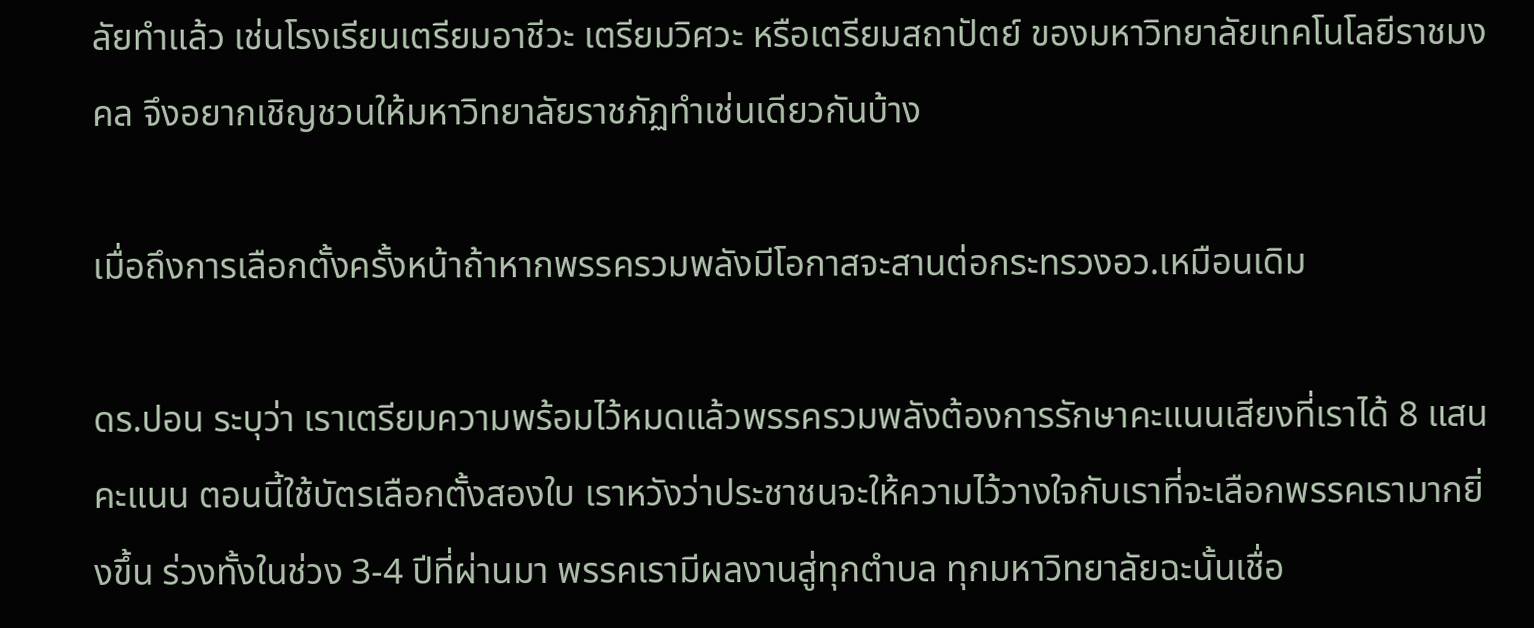ลัยทำแล้ว เช่นโรงเรียนเตรียมอาชีวะ เตรียมวิศวะ หรือเตรียมสถาปัตย์ ของมหาวิทยาลัยเทคโนโลยีราชมงคล จึงอยากเชิญชวนให้มหาวิทยาลัยราชภัฏทำเช่นเดียวกันบ้าง

เมื่อถึงการเลือกตั้งครั้งหน้าถ้าหากพรรครวมพลังมีโอกาสจะสานต่อกระทรวงอว.เหมือนเดิม

ดร.ปอน ระบุว่า เราเตรียมความพร้อมไว้หมดแล้วพรรครวมพลังต้องการรักษาคะแนนเสียงที่เราได้ 8 แสนคะแนน ตอนนี้ใช้บัตรเลือกตั้งสองใบ เราหวังว่าประชาชนจะให้ความไว้วางใจกับเราที่จะเลือกพรรคเรามากยิ่งขึ้น ร่วงทั้งในช่วง 3-4 ปีที่ผ่านมา พรรคเรามีผลงานสู่ทุกตำบล ทุกมหาวิทยาลัยฉะนั้นเชื่อ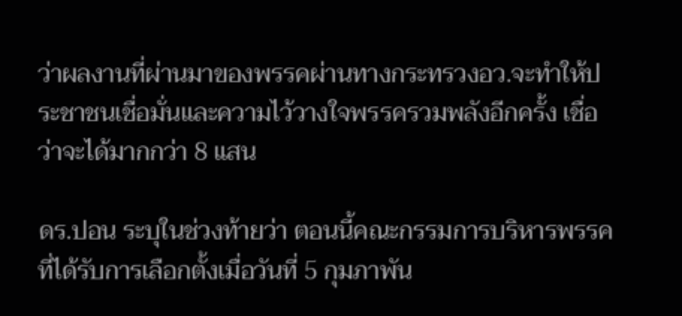ว่าผลงานที่ผ่านมาของพรรคผ่านทางกระทรวงอว.จะทำให้ประชาชนเชื่อมั่นและความไว้วางใจพรรครวมพลังอีกครั้ง เชื่อว่าจะได้มากกว่า 8 แสน

ดร.ปอน ระบุในช่วงท้ายว่า ตอนนี้คณะกรรมการบริหารพรรคที่ได้รับการเลือกตั้งเมื่อวันที่ 5 กุมภาพัน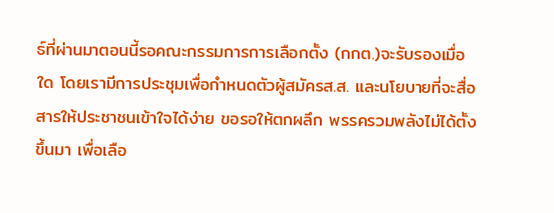ธ์ที่ผ่านมาตอนนี้รอคณะกรรมการการเลือกตั้ง (กกต.)จะรับรองเมื่อใด โดยเรามีการประชุมเพื่อกำหนดตัวผู้สมัครส.ส. และนโยบายที่จะสื่อสารให้ประชาชนเข้าใจได้ง่าย ขอรอให้ตกผลึก พรรครวมพลังไม่ได้ตั้งขึ้นมา เพื่อเลือ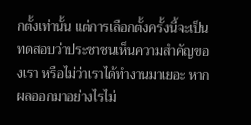กตั้งเท่านั้น แต่การเลือกตั้งครั้งนี้จะเป็นทดสอบว่าประชาชนเห็นความสำคัญของเรา หรือไม่ว่าเราได้ทำงานมาเยอะ หากผลออกมาอย่างไรไม่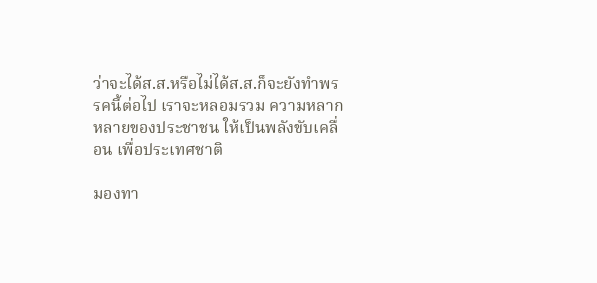ว่าจะได้ส.ส.หรือไม่ได้ส.ส.ก็จะยังทำพรรคนี้ต่อไป เราจะหลอมรวม ความหลากหลายของประชาชน ให้เป็นพลังขับเคลื่อน เพื่อประเทศชาติ

มองทา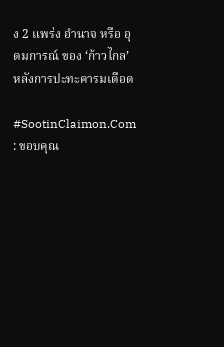ง 2 แพร่ง อำนาจ หรือ อุดมการณ์ ของ ‘ก้าวไกล’ หลังการปะทะคารมเดือด

#SootinClaimon.Com : ขอบคุณ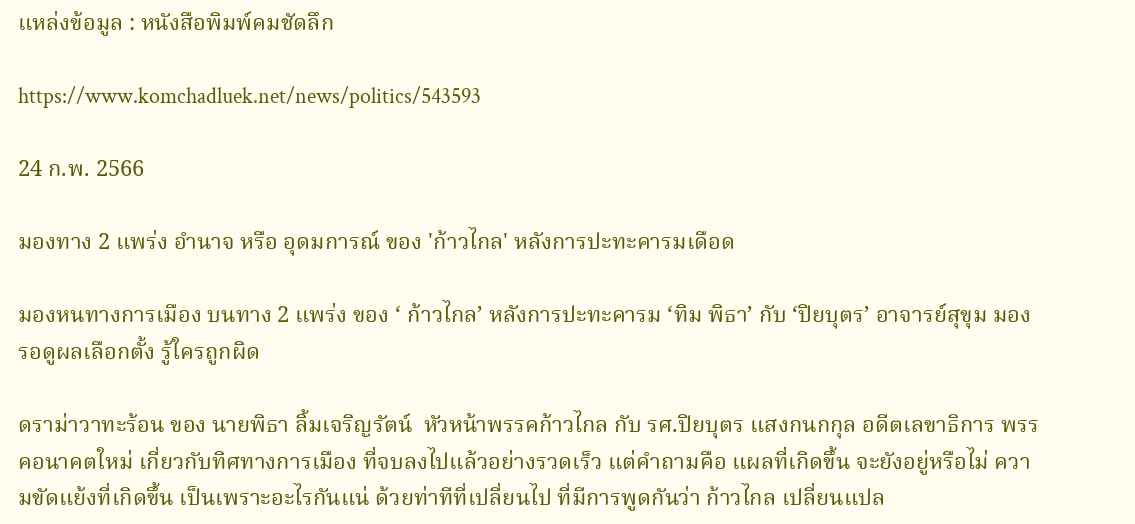แหล่งข้อมูล : หนังสือพิมพ์คมชัดลึก

https://www.komchadluek.net/news/politics/543593

24 ก.พ. 2566

มองทาง 2 แพร่ง อำนาจ หรือ อุดมการณ์ ของ 'ก้าวไกล' หลังการปะทะคารมเดือด

มองหนทางการเมือง บนทาง 2 แพร่ง ของ ‘ ก้าวไกล’ หลังการปะทะคารม ‘ทิม พิธา’ กับ ‘ปิยบุตร’ อาจารย์สุขุม มอง รอดูผลเลือกตั้ง รู้ใครถูกผิด

ดราม่าวาทะร้อน ของ นายพิธา ลิ้มเจริญรัตน์  หัวหน้าพรรคก้าวไกล กับ รศ.ปิยบุตร แสงกนกกุล อดีตเลขาธิการ พรรคอนาคตใหม่ เกี่ยวกับทิศทางการเมือง ที่จบลงไปแล้วอย่างรวดเร็ว แต่คำถามคือ แผลที่เกิดขึ้น จะยังอยู่หรือไม่ ความขัดแย้งที่เกิดขึ้น เป็นเพราะอะไรกันแน่ ด้วยท่าทีที่เปลี่ยนไป ที่มีการพูดกันว่า ก้าวไกล เปลี่ยนแปล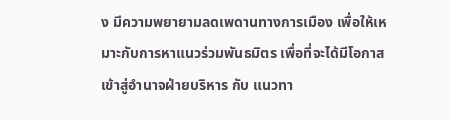ง มีความพยายามลดเพดานทางการเมือง เพื่อให้เหมาะกับการหาแนวร่วมพันธมิตร เพื่อที่จะได้มีโอกาสเข้าสู่อำนาจฝ่ายบริหาร กับ แนวทา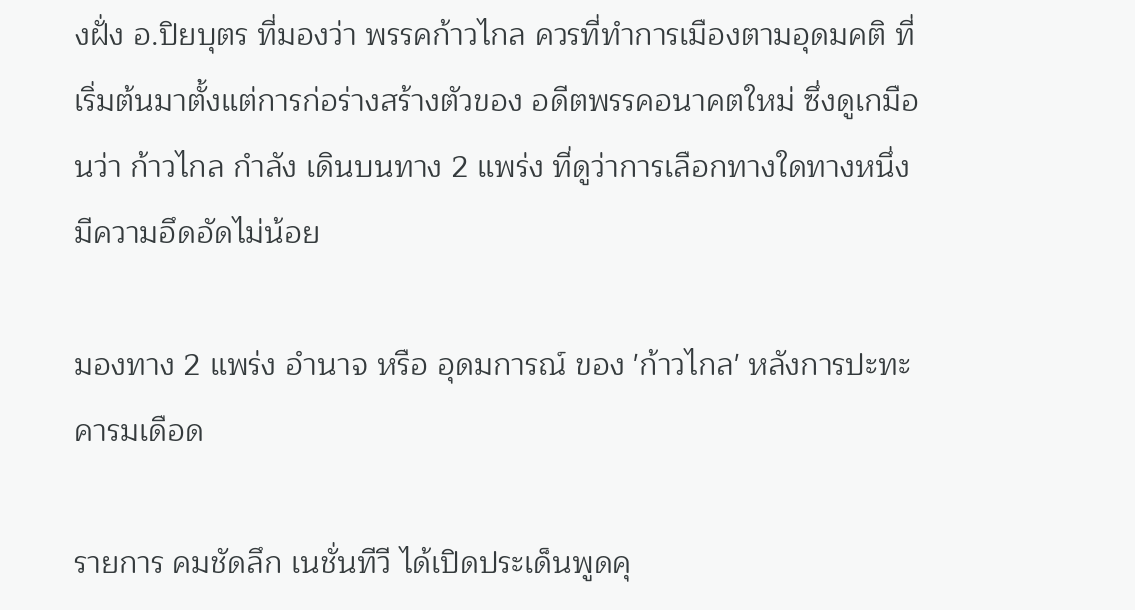งฝั่ง อ.ปิยบุตร ที่มองว่า พรรคก้าวไกล ควรที่ทำการเมืองตามอุดมคติ ที่เริ่มต้นมาตั้งแต่การก่อร่างสร้างตัวของ อดีตพรรคอนาคตใหม่ ซึ่งดูเกมือนว่า ก้าวไกล กำลัง เดินบนทาง 2 แพร่ง ที่ดูว่าการเลือกทางใดทางหนึ่ง มีความอึดอัดไม่น้อย

มองทาง 2 แพร่ง อำนาจ หรือ อุดมการณ์ ของ 'ก้าวไกล' หลังการปะทะคารมเดือด

รายการ คมชัดลึก เนชั่นทีวี ได้เปิดประเด็นพูดคุ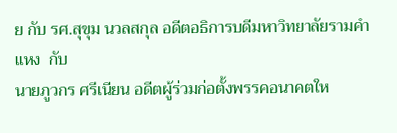ย กับ รศ.สุขุม นวลสกุล อดีตอธิการบดีมหาวิทยาลัยรามคำแหง  กับ
นายภูวกร ศรีเนียน อดีตผู้ร่วมก่อตั้งพรรคอนาคตให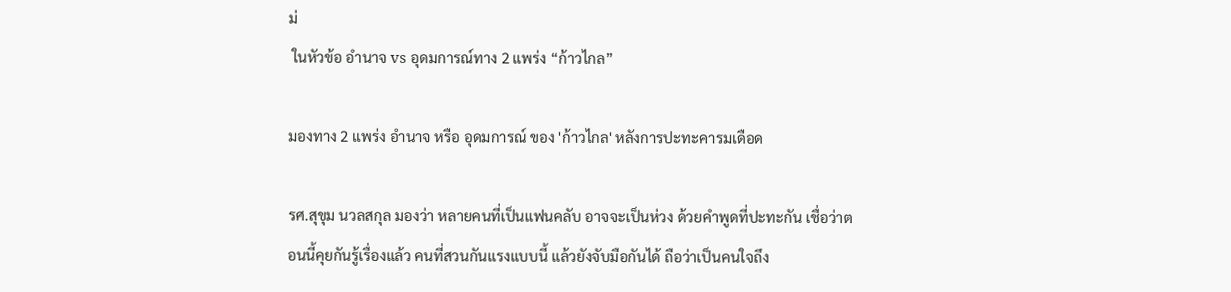ม่
 ในหัวข้อ อำนาจ vs อุดมการณ์ทาง 2 แพร่ง “ก้าวไกล”

มองทาง 2 แพร่ง อำนาจ หรือ อุดมการณ์ ของ 'ก้าวไกล' หลังการปะทะคารมเดือด

รศ.สุขุม นวลสกุล มองว่า หลายคนที่เป็นแฟนคลับ อาจจะเป็นห่วง ด้วยคำพูดที่ปะทะกัน เชื่อว่าตอนนี้คุยกันรู้เรื่องแล้ว คนที่สวนกันแรงแบบนี้ แล้วยังจับมือกันได้ ถือว่าเป็นคนใจถึง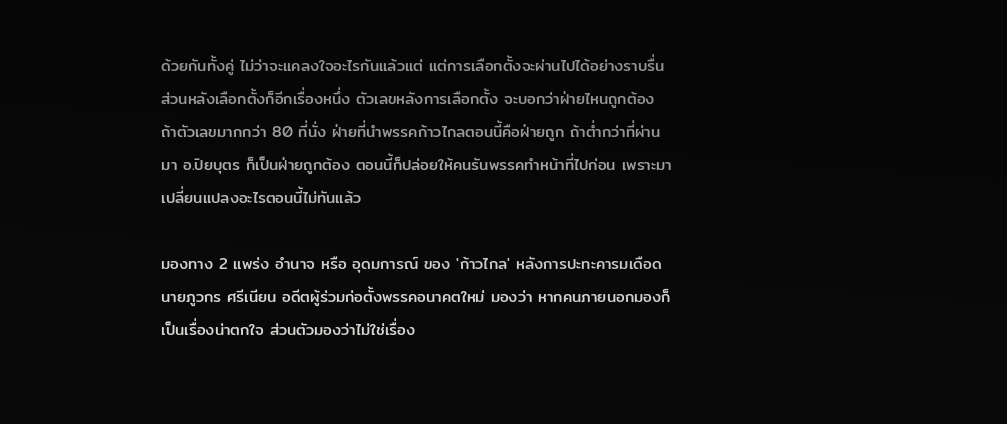ด้วยกันทั้งคู่ ไม่ว่าจะแคลงใจอะไรกันแล้วแต่ แต่การเลือกตั้งจะผ่านไปได้อย่างราบรื่น ส่วนหลังเลือกตั้งก็อีกเรื่องหนึ่ง ตัวเลขหลังการเลือกตั้ง จะบอกว่าฝ่ายไหนถูกต้อง ถ้าตัวเลขมากกว่า 80 ที่นั่ง ฝ่ายที่นำพรรคก้าวไกลตอนนี้คือฝ่ายถูก ถ้าต่ำกว่าที่ผ่านมา อ.ปิยบุตร ก็เป็นฝ่ายถูกต้อง ตอนนี้ก็ปล่อยให้คนรันพรรคทำหน้าที่ไปก่อน เพราะมาเปลี่ยนแปลงอะไรตอนนี้ไม่ทันแล้ว

มองทาง 2 แพร่ง อำนาจ หรือ อุดมการณ์ ของ 'ก้าวไกล' หลังการปะทะคารมเดือด
นายภูวกร ศรีเนียน อดีตผู้ร่วมก่อตั้งพรรคอนาคตใหม่ มองว่า หากคนภายนอกมองก็เป็นเรื่องน่าตกใจ ส่วนตัวมองว่าไม่ใช่เรื่อง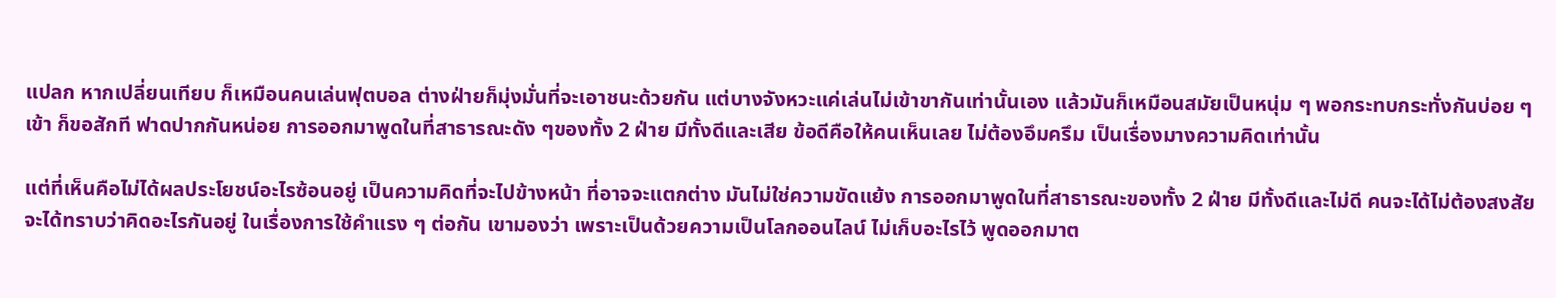แปลก หากเปลี่ยนเทียบ ก็เหมือนคนเล่นฟุตบอล ต่างฝ่ายก็มุ่งมั่นที่จะเอาชนะด้วยกัน แต่บางจังหวะแค่เล่นไม่เข้าขากันเท่านั้นเอง แล้วมันก็เหมือนสมัยเป็นหนุ่ม ๆ พอกระทบกระทั่งกันบ่อย ๆ เข้า ก็ขอสักที ฟาดปากกันหน่อย การออกมาพูดในที่สาธารณะดัง ๆของทั้ง 2 ฝ่าย มีทั้งดีและเสีย ข้อดีคือให้คนเห็นเลย ไม่ต้องอึมครึม เป็นเรื่องมางความคิดเท่านั้น

แต่ที่เห็นคือไม่ได้ผลประโยชน์อะไรซ้อนอยู่ เป็นความคิดที่จะไปข้างหน้า ที่อาจจะแตกต่าง มันไม่ใช่ความขัดแย้ง การออกมาพูดในที่สาธารณะของทั้ง 2 ฝ่าย มีทั้งดีและไม่ดี คนจะได้ไม่ต้องสงสัย จะได้ทราบว่าคิดอะไรกันอยู่ ในเรื่องการใช้คำแรง ๆ ต่อกัน เขามองว่า เพราะเป็นด้วยความเป็นโลกออนไลน์ ไม่เก็บอะไรไว้ พูดออกมาต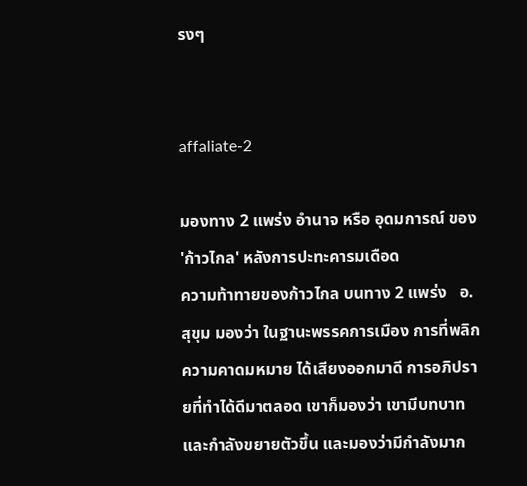รงๆ


affaliate-2

มองทาง 2 แพร่ง อำนาจ หรือ อุดมการณ์ ของ 'ก้าวไกล' หลังการปะทะคารมเดือด
ความท้าทายของก้าวไกล บนทาง 2 แพร่ง   อ.สุขุม มองว่า ในฐานะพรรคการเมือง การที่พลิกความคาดมหมาย ได้เสียงออกมาดี การอภิปรายที่ทำได้ดีมาตลอด เขาก็มองว่า เขามีบทบาทและกำลังขยายตัวขึ้น และมองว่ามีกำลังมาก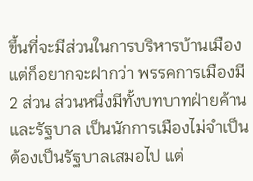ขึ้นที่จะมีส่วนในการบริหารบ้านเมือง  แต่ก็อยากจะฝากว่า พรรคการเมืองมี 2 ส่วน ส่วนหนึ่งมีทั้งบทบาทฝ่ายค้าน และรัฐบาล เป็นนักการเมืองไม่จำเป็นต้องเป็นรัฐบาลเสมอไป แต่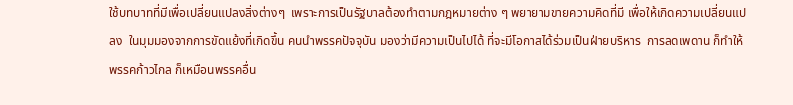ใช้บทบาทที่มีเพื่อเปลี่ยนแปลงสิ่งต่างๆ  เพราะการเป็นรัฐบาลต้องทำตามกฎหมายต่าง ๆ พยายามขายความคิดที่มี เพื่อให้เกิดความเปลี่ยนแปลง  ในมุมมองจากการขัดแย้งที่เกิดขึ้น คนนำพรรคปัจจุบัน มองว่ามีความเป็นไปได้ ที่จะมีโอกาสได้ร่วมเป็นฝ่ายบริหาร  การลดเพดาน ก็ทำให้พรรคก้าวไกล ก็เหมือนพรรคอื่น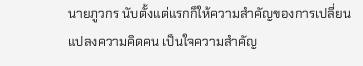นายภูวกร นับตั้งแต่แรกก็ให้ความสำคัญของการเปลี่ยนแปลงความคิดคน เป็นใจความสำคัญ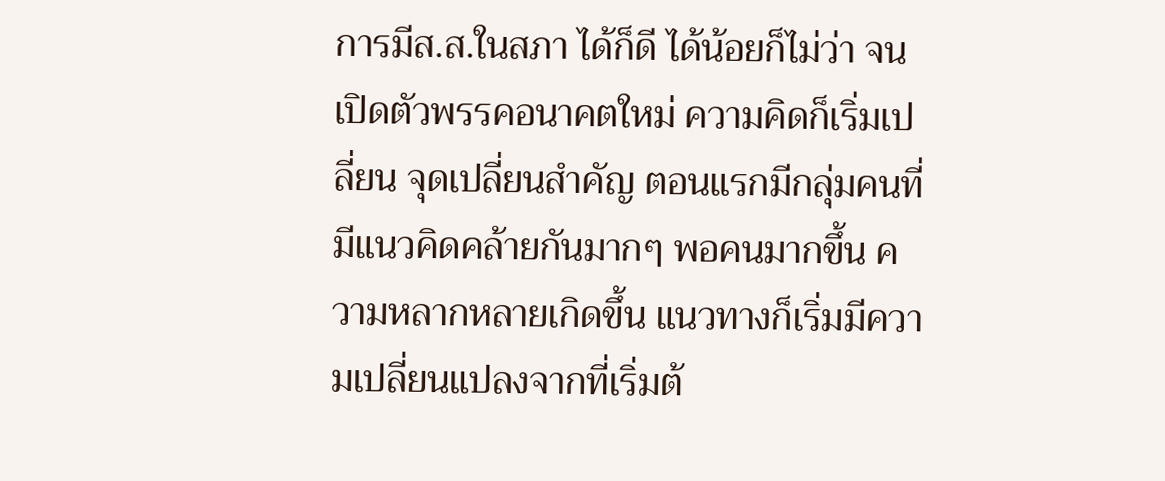การมีส.ส.ในสภา ได้ก็ดี ได้น้อยก็ไม่ว่า จนเปิดตัวพรรคอนาคตใหม่ ความคิดก็เริ่มเปลี่ยน จุดเปลี่ยนสำคัญ ตอนแรกมีกลุ่มคนที่มีแนวคิดคล้ายกันมากๆ พอคนมากขึ้น ความหลากหลายเกิดขึ้น แนวทางก็เริ่มมีความเปลี่ยนแปลงจากที่เริ่มต้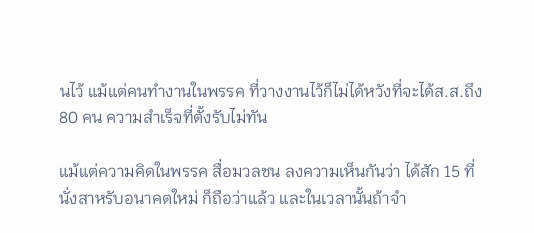นไว้ แม้แต่คนทำงานในพรรค ที่วางงานไว้ก็ไม่ได้หวังที่จะได้ส.ส.ถึง 80 คน ความสำเร็จที่ตั้งรับไม่ทัน

แม้แต่ความคิดในพรรค สื่อมวลชน ลงความเห็นกันว่า ได้สัก 15 ที่นั่งสาหรับอนาคตใหม่ ก็ถือว่าแล้ว และในเวลานั้นถ้าจำ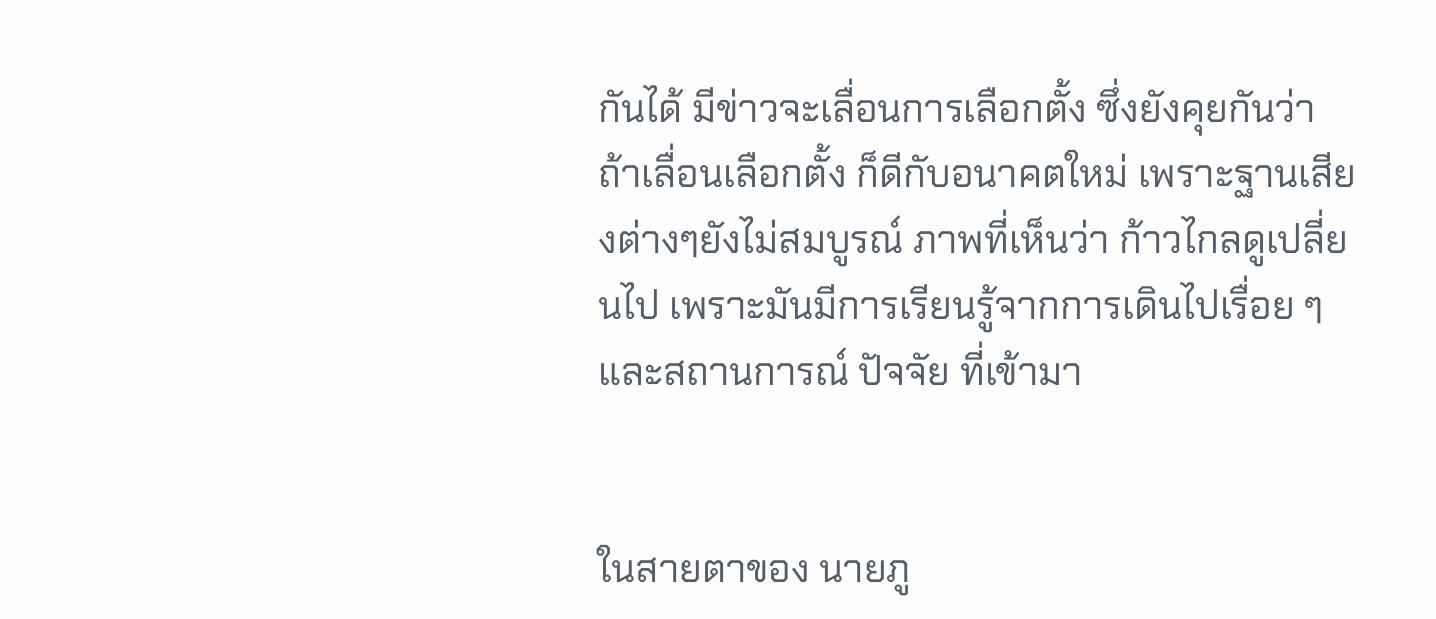กันได้ มีข่าวจะเลื่อนการเลือกตั้ง ซึ่งยังคุยกันว่า ถ้าเลื่อนเลือกตั้ง ก็ดีกับอนาคตใหม่ เพราะฐานเสียงต่างๆยังไม่สมบูรณ์ ภาพที่เห็นว่า ก้าวไกลดูเปลี่ยนไป เพราะมันมีการเรียนรู้จากการเดินไปเรื่อย ๆ และสถานการณ์ ปัจจัย ที่เข้ามา


ในสายตาของ นายภู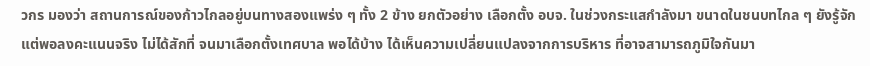วกร มองว่า สถานการณ์ของก้าวไกลอยู่บนทางสองแพร่ง ๆ ทั้ง 2 ข้าง ยกตัวอย่าง เลือกตั้ง อบจ. ในช่วงกระแสกำลังมา ขนาดในชนบทไกล ๆ ยังรู้จัก แต่พอลงคะแนนจริง ไม่ได้สักที่ จนมาเลือกตั้งเทศบาล พอได้บ้าง ได้เห็นความเปลี่ยนแปลงจากการบริหาร ที่อาจสามารถภูมิใจกันมา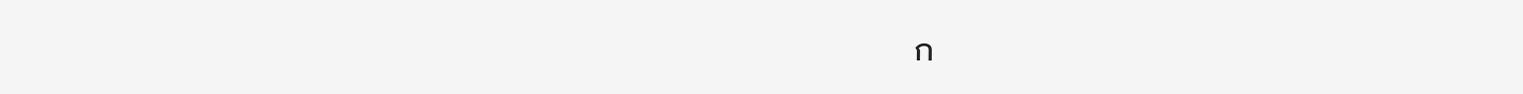ก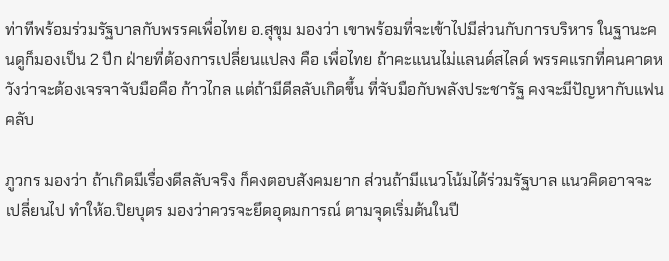ท่าทีพร้อมร่วมรัฐบาลกับพรรคเพื่อไทย อ.สุขุม มองว่า เขาพร้อมที่จะเข้าไปมีส่วนกับการบริหาร ในฐานะคนดูก็มองเป็น 2 ปีก ฝ่ายที่ต้องการเปลี่ยนแปลง คือ เพื่อไทย ถ้าคะแนนไม่แลนด์สไลด์ พรรคแรกที่คนคาดหวังว่าจะต้องเจรจาจับมือคือ ก้าวไกล แต่ถ้ามีดีลลับเกิดขึ้น ที่จับมือกับพลังประชารัฐ คงจะมีปัญหากับแฟนคลับ

ภูวกร มองว่า ถ้าเกิดมีเรื่องดีลลับจริง ก็คงตอบสังคมยาก ส่วนถ้ามีแนวโน้มได้ร่วมรัฐบาล แนวคิดอาจจะเปลี่ยนไป ทำให้อ.ปิยบุตร มองว่าควรจะยึดอุดมการณ์ ตามจุดเริ่มต้นในปี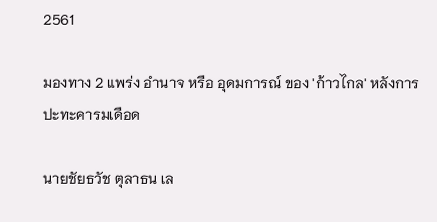2561

มองทาง 2 แพร่ง อำนาจ หรือ อุดมการณ์ ของ 'ก้าวไกล' หลังการปะทะคารมเดือด

นายชัยธวัช ตุลาธน เล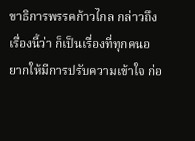ขาธิการพรรคก้าวไกล กล่าวถึงเรื่องนี้ว่า ก็เป็นเรื่องที่ทุกคนอยากให้มีการปรับความเข้าใจ ก่อ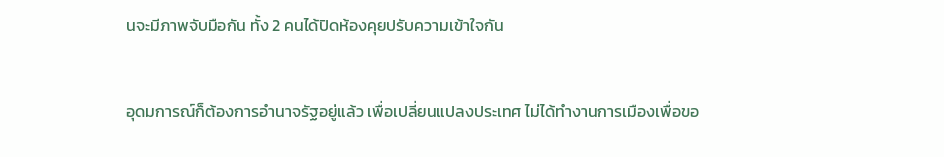นจะมีภาพจับมือกัน ทั้ง 2 คนได้ปิดห้องคุยปรับความเข้าใจกัน


อุดมการณ์ก็ต้องการอำนาจรัฐอยู่แล้ว เพื่อเปลี่ยนแปลงประเทศ ไม่ได้ทำงานการเมืองเพื่อขอ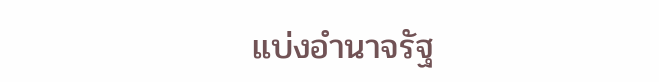แบ่งอำนาจรัฐ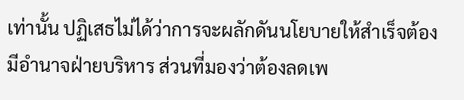เท่านั้น ปฏิเสธไม่ได้ว่าการจะผลักดันนโยบายให้สำเร็จต้องมีอำนาจฝ่ายบริหาร ส่วนที่มองว่าต้องลดเพ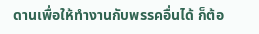ดานเพื่อให้ทำงานกับพรรคอื่นได้ ก็ต้อ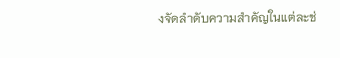งจัดลำดับความสำคัญในแต่ละช่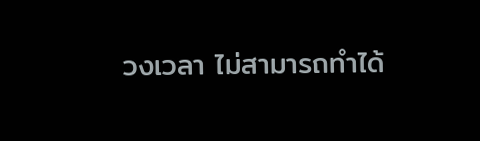วงเวลา ไม่สามารถทำได้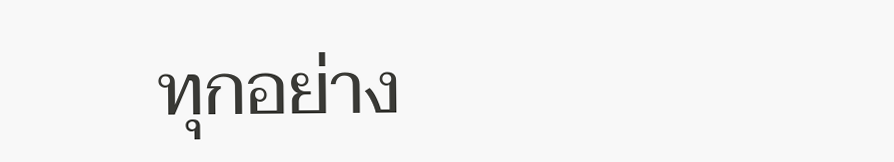ทุกอย่าง